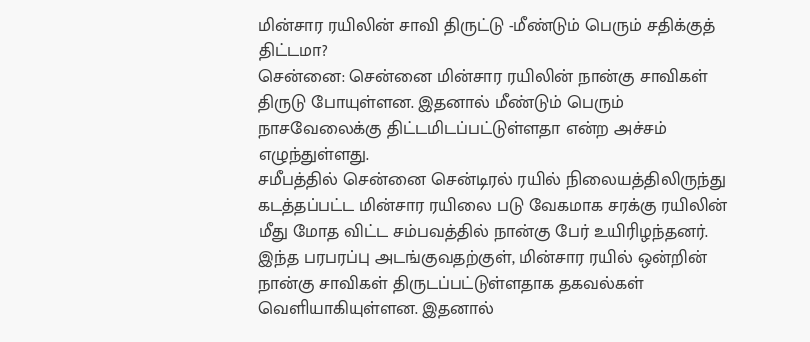மின்சார ரயிலின் சாவி திருட்டு -மீண்டும் பெரும் சதிக்குத் திட்டமா?
சென்னை: சென்னை மின்சார ரயிலின் நான்கு சாவிகள் திருடு போயுள்ளன. இதனால் மீண்டும் பெரும் நாசவேலைக்கு திட்டமிடப்பட்டுள்ளதா என்ற அச்சம் எழுந்துள்ளது.
சமீபத்தில் சென்னை சென்டிரல் ரயில் நிலையத்திலிருந்து கடத்தப்பட்ட மின்சார ரயிலை படு வேகமாக சரக்கு ரயிலின் மீது மோத விட்ட சம்பவத்தில் நான்கு பேர் உயிரிழந்தனர்.
இந்த பரபரப்பு அடங்குவதற்குள், மின்சார ரயில் ஒன்றின் நான்கு சாவிகள் திருடப்பட்டுள்ளதாக தகவல்கள் வெளியாகியுள்ளன. இதனால்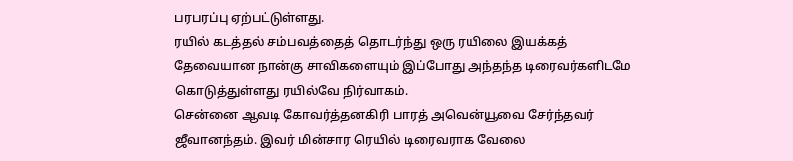பரபரப்பு ஏற்பட்டுள்ளது.
ரயில் கடத்தல் சம்பவத்தைத் தொடர்ந்து ஒரு ரயிலை இயக்கத் தேவையான நான்கு சாவிகளையும் இப்போது அந்தந்த டிரைவர்களிடமே கொடுத்துள்ளது ரயில்வே நிர்வாகம்.
சென்னை ஆவடி கோவர்த்தனகிரி பாரத் அவென்யூவை சேர்ந்தவர் ஜீவானந்தம். இவர் மின்சார ரெயில் டிரைவராக வேலை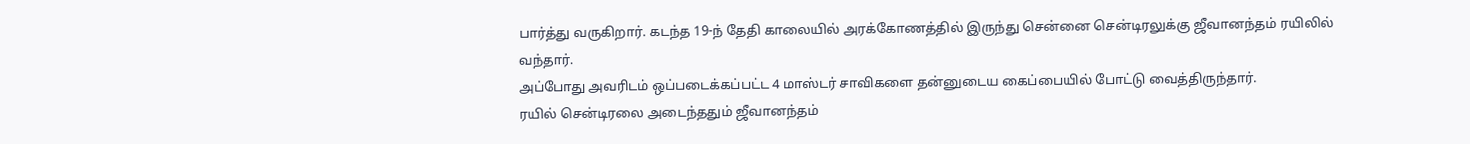பார்த்து வருகிறார். கடந்த 19-ந் தேதி காலையில் அரக்கோணத்தில் இருந்து சென்னை சென்டிரலுக்கு ஜீவானந்தம் ரயிலில் வந்தார்.
அப்போது அவரிடம் ஒப்படைக்கப்பட்ட 4 மாஸ்டர் சாவிகளை தன்னுடைய கைப்பையில் போட்டு வைத்திருந்தார்.
ரயில் சென்டிரலை அடைந்ததும் ஜீவானந்தம்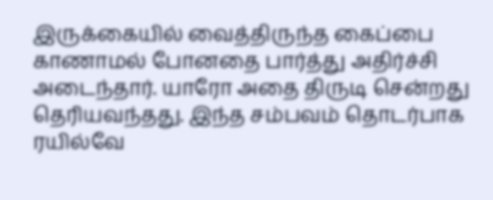இருக்கையில் வைத்திருந்த கைப்பை காணாமல் போனதை பார்த்து அதிர்ச்சி அடைந்தார். யாரோ அதை திருடி சென்றது தெரியவந்தது. இந்த சம்பவம் தொடர்பாக ரயில்வே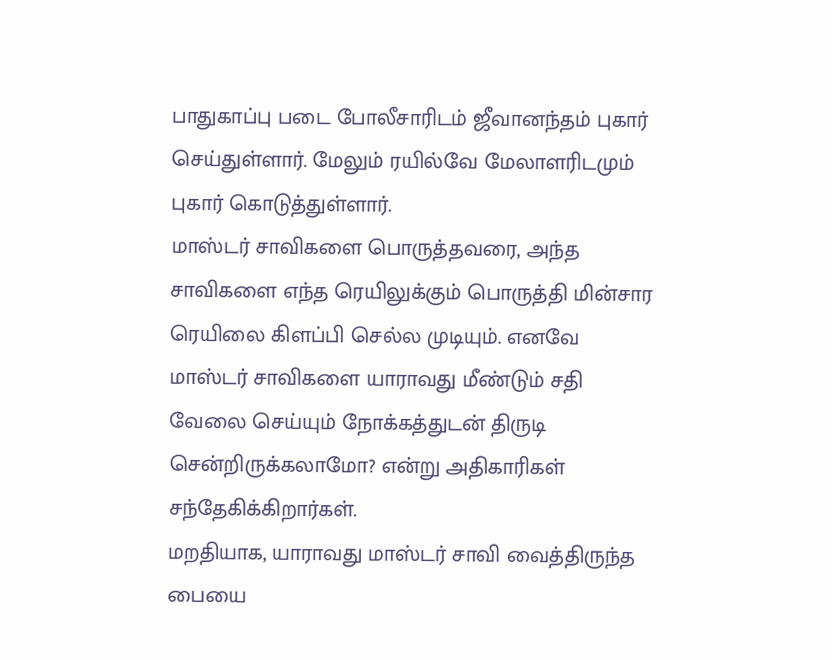பாதுகாப்பு படை போலீசாரிடம் ஜீவானந்தம் புகார் செய்துள்ளார். மேலும் ரயில்வே மேலாளரிடமும் புகார் கொடுத்துள்ளார்.
மாஸ்டர் சாவிகளை பொருத்தவரை, அந்த சாவிகளை எந்த ரெயிலுக்கும் பொருத்தி மின்சார ரெயிலை கிளப்பி செல்ல முடியும். எனவே மாஸ்டர் சாவிகளை யாராவது மீண்டும் சதி வேலை செய்யும் நோக்கத்துடன் திருடி சென்றிருக்கலாமோ? என்று அதிகாரிகள் சந்தேகிக்கிறார்கள்.
மறதியாக, யாராவது மாஸ்டர் சாவி வைத்திருந்த பையை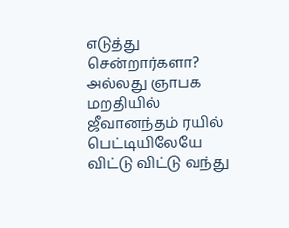எடுத்து சென்றார்களா? அல்லது ஞாபக மறதியில் ஜீவானந்தம் ரயில் பெட்டியிலேயே விட்டு விட்டு வந்து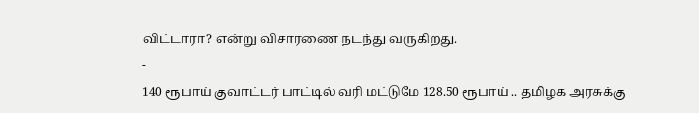விட்டாரா? என்று விசாரணை நடந்து வருகிறது.
-
140 ரூபாய் குவாட்டர் பாட்டில் வரி மட்டுமே 128.50 ரூபாய் .. தமிழக அரசுக்கு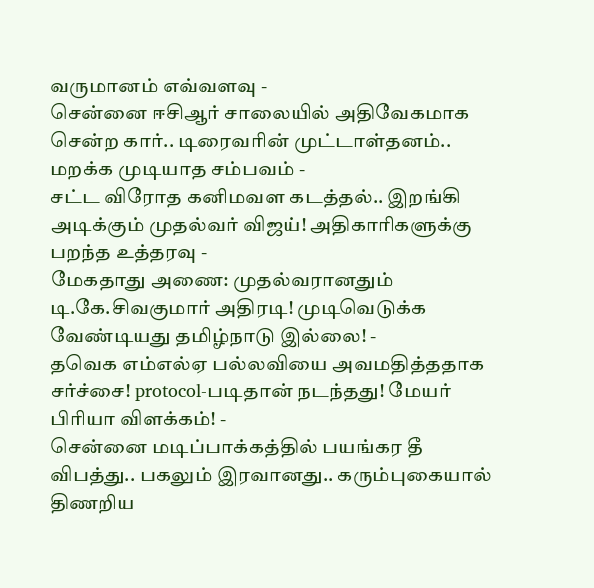வருமானம் எவ்வளவு -
சென்னை ஈசிஆர் சாலையில் அதிவேகமாக சென்ற கார்.. டிரைவரின் முட்டாள்தனம்.. மறக்க முடியாத சம்பவம் -
சட்ட விரோத கனிமவள கடத்தல்.. இறங்கி அடிக்கும் முதல்வர் விஜய்! அதிகாரிகளுக்கு பறந்த உத்தரவு -
மேகதாது அணை: முதல்வரானதும் டி.கே.சிவகுமார் அதிரடி! முடிவெடுக்க வேண்டியது தமிழ்நாடு இல்லை! -
தவெக எம்எல்ஏ பல்லவியை அவமதித்ததாக சர்ச்சை! protocol-படிதான் நடந்தது! மேயர் பிரியா விளக்கம்! -
சென்னை மடிப்பாக்கத்தில் பயங்கர தீ விபத்து.. பகலும் இரவானது.. கரும்புகையால் திணறிய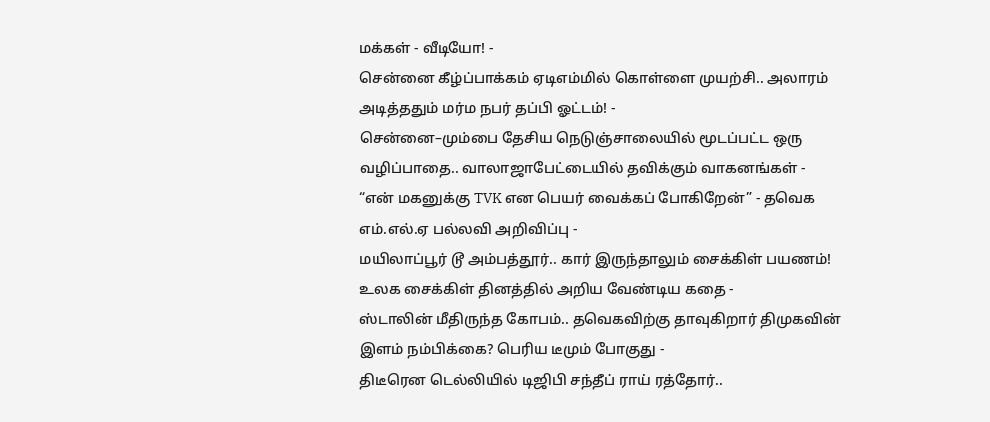மக்கள் - வீடியோ! -
சென்னை கீழ்ப்பாக்கம் ஏடிஎம்மில் கொள்ளை முயற்சி.. அலாரம் அடித்ததும் மர்ம நபர் தப்பி ஓட்டம்! -
சென்னை–மும்பை தேசிய நெடுஞ்சாலையில் மூடப்பட்ட ஒரு வழிப்பாதை.. வாலாஜாபேட்டையில் தவிக்கும் வாகனங்கள் -
“என் மகனுக்கு TVK என பெயர் வைக்கப் போகிறேன்” - தவெக எம்.எல்.ஏ பல்லவி அறிவிப்பு -
மயிலாப்பூர் டூ அம்பத்தூர்.. கார் இருந்தாலும் சைக்கிள் பயணம்! உலக சைக்கிள் தினத்தில் அறிய வேண்டிய கதை -
ஸ்டாலின் மீதிருந்த கோபம்.. தவெகவிற்கு தாவுகிறார் திமுகவின் இளம் நம்பிக்கை? பெரிய டீமும் போகுது -
திடீரென டெல்லியில் டிஜிபி சந்தீப் ராய் ரத்தோர்..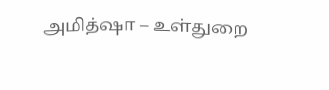அமித்ஷா – உள்துறை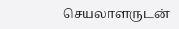செயலாளருடன்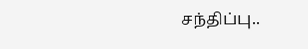சந்திப்பு..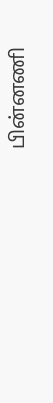பின்னணி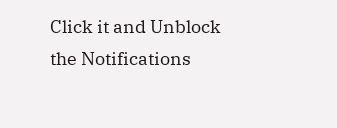Click it and Unblock the Notifications